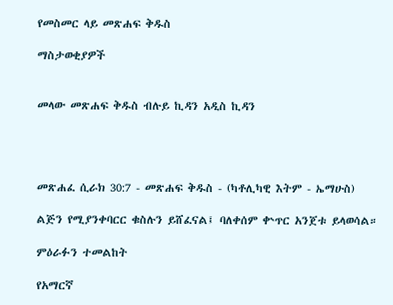የመስመር ላይ መጽሐፍ ቅዱስ

ማስታወቂያዎች


መላው መጽሐፍ ቅዱስ ብሉይ ኪዳን አዲስ ኪዳን




መጽሐፈ ሲራክ 30:7 - መጽሐፍ ቅዱስ - (ካቶሊካዊ እትም - ኤማሁስ)

ልጅን የሚያንቀባርር ቁስሉን ይሸፈናል፤ ባለቀሰም ቍጥር አንጀቱ ይላወሳል።

ምዕራፉን ተመልከት

የአማርኛ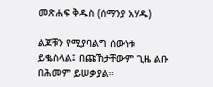መጽሐፍ ቅዱስ (ሰማንያ አሃዱ)

ልጆቹን የሚያባልግ ሰውነቱ ይቈስላል፤ በጩኸታቸውም ጊዜ ልቡ በሕመም ይሠቃያል።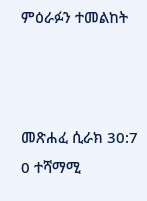ምዕራፉን ተመልከት



መጽሐፈ ሲራክ 30:7
0 ተሻማሚ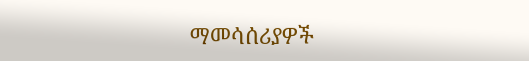ማመሳሰሪያዎች